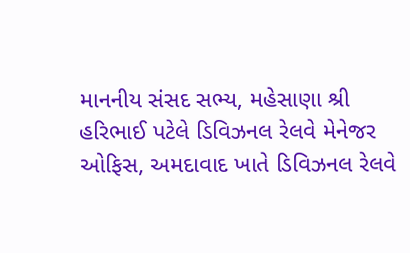માનનીય સંસદ સભ્ય, મહેસાણા શ્રી હરિભાઈ પટેલે ડિવિઝનલ રેલવે મેનેજર ઓફિસ, અમદાવાદ ખાતે ડિવિઝનલ રેલવે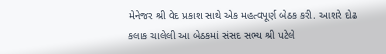મેનેજર શ્રી વેદ પ્રકાશ સાથે એક મહત્વપૂર્ણ બેઠક કરી. આશરે દોઢ કલાક ચાલેલી આ બેઠકમાં સંસદ સભ્ય શ્રી પટેલે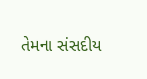તેમના સંસદીય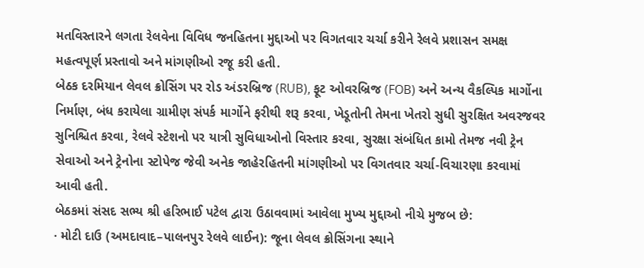મતવિસ્તારને લગતા રેલવેના વિવિધ જનહિતના મુદ્દાઓ પર વિગતવાર ચર્ચા કરીને રેલવે પ્રશાસન સમક્ષ મહત્વપૂર્ણ પ્રસ્તાવો અને માંગણીઓ રજૂ કરી હતી.
બેઠક દરમિયાન લેવલ ક્રોસિંગ પર રોડ અંડરબ્રિજ (RUB), ફૂટ ઓવરબ્રિજ (FOB) અને અન્ય વૈકલ્પિક માર્ગોના નિર્માણ, બંધ કરાયેલા ગ્રામીણ સંપર્ક માર્ગોને ફરીથી શરૂ કરવા, ખેડૂતોની તેમના ખેતરો સુધી સુરક્ષિત અવરજવર સુનિશ્ચિત કરવા, રેલવે સ્ટેશનો પર યાત્રી સુવિધાઓનો વિસ્તાર કરવા, સુરક્ષા સંબંધિત કામો તેમજ નવી ટ્રેન સેવાઓ અને ટ્રેનોના સ્ટોપેજ જેવી અનેક જાહેરહિતની માંગણીઓ પર વિગતવાર ચર્ચા-વિચારણા કરવામાં આવી હતી.
બેઠકમાં સંસદ સભ્ય શ્રી હરિભાઈ પટેલ દ્વારા ઉઠાવવામાં આવેલા મુખ્ય મુદ્દાઓ નીચે મુજબ છે:
· મોટી દાઉ (અમદાવાદ–પાલનપુર રેલવે લાઈન): જૂના લેવલ ક્રોસિંગના સ્થાને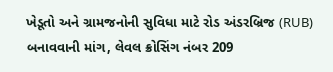ખેડૂતો અને ગ્રામજનોની સુવિધા માટે રોડ અંડરબ્રિજ (RUB) બનાવવાની માંગ, લેવલ ક્રોસિંગ નંબર 209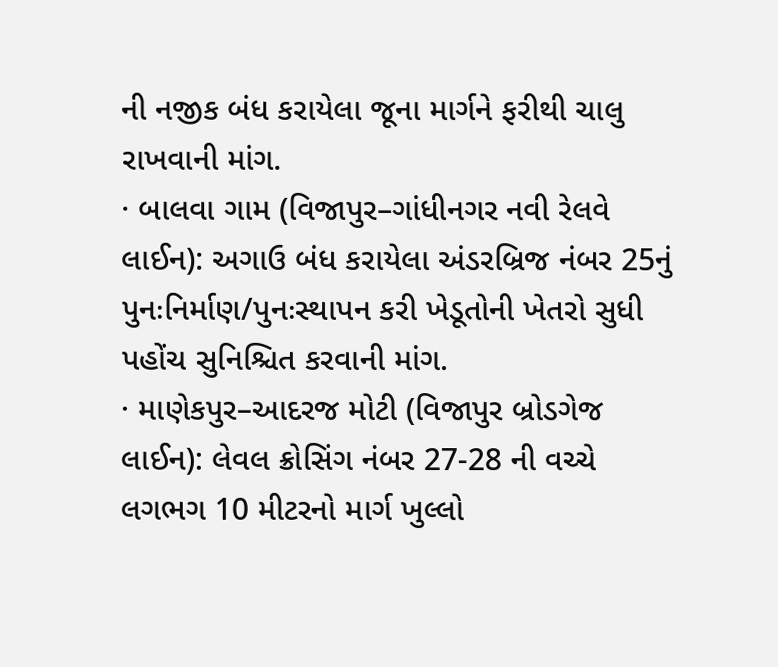ની નજીક બંધ કરાયેલા જૂના માર્ગને ફરીથી ચાલુ રાખવાની માંગ.
· બાલવા ગામ (વિજાપુર–ગાંધીનગર નવી રેલવે લાઈન): અગાઉ બંધ કરાયેલા અંડરબ્રિજ નંબર 25નું પુનઃનિર્માણ/પુનઃસ્થાપન કરી ખેડૂતોની ખેતરો સુધી પહોંચ સુનિશ્ચિત કરવાની માંગ.
· માણેકપુર–આદરજ મોટી (વિજાપુર બ્રોડગેજ લાઈન): લેવલ ક્રોસિંગ નંબર 27-28 ની વચ્ચે લગભગ 10 મીટરનો માર્ગ ખુલ્લો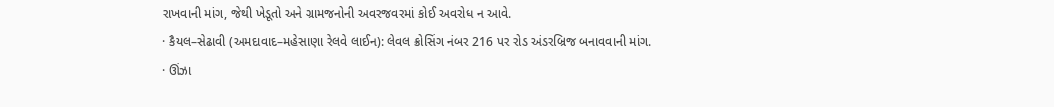રાખવાની માંગ, જેથી ખેડૂતો અને ગ્રામજનોની અવરજવરમાં કોઈ અવરોધ ન આવે.
· કૈયલ–સેઢાવી (અમદાવાદ–મહેસાણા રેલવે લાઈન): લેવલ ક્રોસિંગ નંબર 216 પર રોડ અંડરબ્રિજ બનાવવાની માંગ.
· ઊંઝા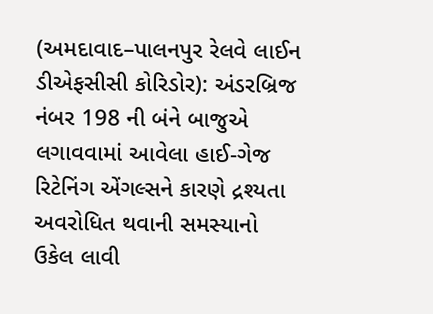(અમદાવાદ–પાલનપુર રેલવે લાઈન ડીએફસીસી કોરિડોર): અંડરબ્રિજ નંબર 198 ની બંને બાજુએ લગાવવામાં આવેલા હાઈ-ગેજ રિટેનિંગ એંગલ્સને કારણે દ્રશ્યતા અવરોધિત થવાની સમસ્યાનો ઉકેલ લાવી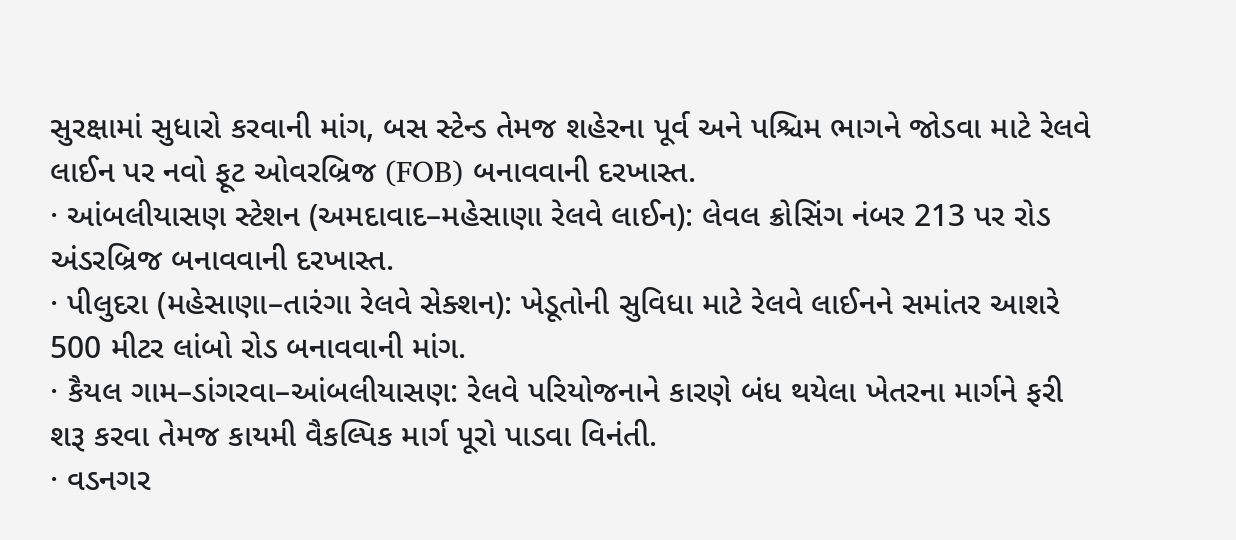સુરક્ષામાં સુધારો કરવાની માંગ, બસ સ્ટેન્ડ તેમજ શહેરના પૂર્વ અને પશ્ચિમ ભાગને જોડવા માટે રેલવે લાઈન પર નવો ફૂટ ઓવરબ્રિજ (FOB) બનાવવાની દરખાસ્ત.
· આંબલીયાસણ સ્ટેશન (અમદાવાદ–મહેસાણા રેલવે લાઈન): લેવલ ક્રોસિંગ નંબર 213 પર રોડ અંડરબ્રિજ બનાવવાની દરખાસ્ત.
· પીલુદરા (મહેસાણા–તારંગા રેલવે સેક્શન): ખેડૂતોની સુવિધા માટે રેલવે લાઈનને સમાંતર આશરે 500 મીટર લાંબો રોડ બનાવવાની માંગ.
· કૈયલ ગામ–ડાંગરવા–આંબલીયાસણ: રેલવે પરિયોજનાને કારણે બંધ થયેલા ખેતરના માર્ગને ફરી શરૂ કરવા તેમજ કાયમી વૈકલ્પિક માર્ગ પૂરો પાડવા વિનંતી.
· વડનગર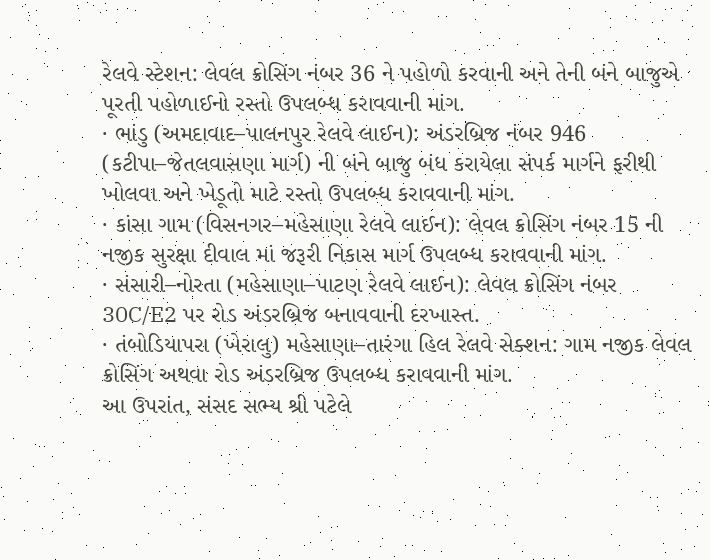રેલવે સ્ટેશન: લેવલ ક્રોસિંગ નંબર 36 ને પહોળો કરવાની અને તેની બંને બાજુએ પૂરતી પહોળાઈનો રસ્તો ઉપલબ્ધ કરાવવાની માંગ.
· ભાંડુ (અમદાવાદ–પાલનપુર રેલવે લાઈન): અંડરબ્રિજ નંબર 946 (કટીપા–જેતલવાસણા માર્ગ) ની બંને બાજુ બંધ કરાયેલા સંપર્ક માર્ગને ફરીથી ખોલવા અને ખેડૂતો માટે રસ્તો ઉપલબ્ધ કરાવવાની માંગ.
· કાંસા ગામ (વિસનગર–મહેસાણા રેલવે લાઈન): લેવલ ક્રોસિંગ નંબર 15 ની નજીક સુરક્ષા દીવાલ માં જરૂરી નિકાસ માર્ગ ઉપલબ્ધ કરાવવાની માંગ.
· સંસારી–નોરતા (મહેસાણા–પાટણ રેલવે લાઈન): લેવલ ક્રોસિંગ નંબર 30C/E2 પર રોડ અંડરબ્રિજ બનાવવાની દરખાસ્ત.
· તંબોડિયાપરા (ખેરાલુ) મહેસાણા–તારંગા હિલ રેલવે સેક્શન: ગામ નજીક લેવલ ક્રોસિંગ અથવા રોડ અંડરબ્રિજ ઉપલબ્ધ કરાવવાની માંગ.
આ ઉપરાંત, સંસદ સભ્ય શ્રી પટેલે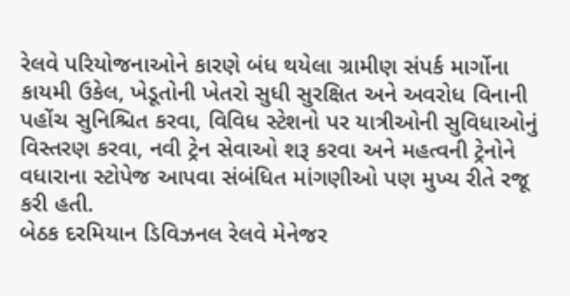રેલવે પરિયોજનાઓને કારણે બંધ થયેલા ગ્રામીણ સંપર્ક માર્ગોના કાયમી ઉકેલ, ખેડૂતોની ખેતરો સુધી સુરક્ષિત અને અવરોધ વિનાની પહોંચ સુનિશ્ચિત કરવા, વિવિધ સ્ટેશનો પર યાત્રીઓની સુવિધાઓનું વિસ્તરણ કરવા, નવી ટ્રેન સેવાઓ શરૂ કરવા અને મહત્વની ટ્રેનોને વધારાના સ્ટોપેજ આપવા સંબંધિત માંગણીઓ પણ મુખ્ય રીતે રજૂ કરી હતી.
બેઠક દરમિયાન ડિવિઝનલ રેલવે મેનેજર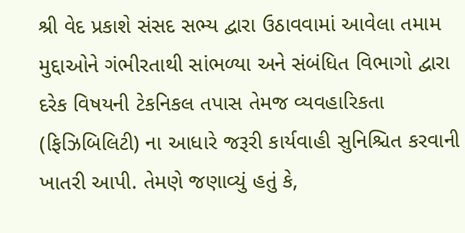શ્રી વેદ પ્રકાશે સંસદ સભ્ય દ્વારા ઉઠાવવામાં આવેલા તમામ મુદ્દાઓને ગંભીરતાથી સાંભળ્યા અને સંબંધિત વિભાગો દ્વારા દરેક વિષયની ટેકનિકલ તપાસ તેમજ વ્યવહારિકતા (ફિઝિબિલિટી) ના આધારે જરૂરી કાર્યવાહી સુનિશ્ચિત કરવાની ખાતરી આપી. તેમણે જણાવ્યું હતું કે,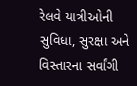રેલવે યાત્રીઓની સુવિધા, સુરક્ષા અને વિસ્તારના સર્વાંગી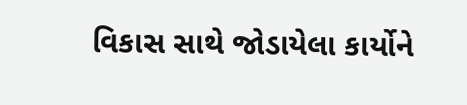વિકાસ સાથે જોડાયેલા કાર્યોને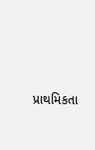પ્રાથમિકતા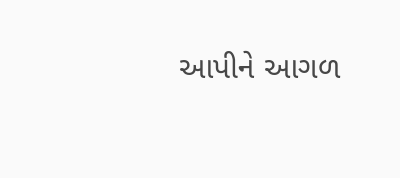આપીને આગળ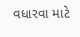વધારવા માટે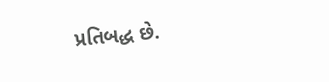પ્રતિબદ્ધ છે.